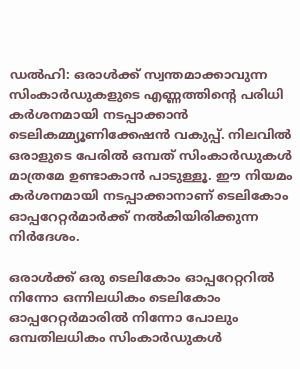ഡല്‍ഹി: ഒരാള്‍ക്ക് സ്വന്തമാക്കാവുന്ന സിംകാര്‍ഡുകളുടെ എണ്ണത്തിന്റെ പരിധി കര്‍ശനമായി നടപ്പാക്കാന്‍ ടെലികമ്മ്യൂണിക്കേഷന്‍ വകുപ്പ്. നിലവില്‍ ഒരാളുടെ പേരില്‍ ഒമ്പത് സിംകാര്‍ഡുകള്‍ മാത്രമേ ഉണ്ടാകാന്‍ പാടുള്ളൂ. ഈ നിയമം കര്‍ശനമായി നടപ്പാക്കാനാണ് ടെലികോം ഓപ്പറേറ്റര്‍മാര്‍ക്ക് നല്‍കിയിരിക്കുന്ന നിര്‍ദേശം.

ഒരാള്‍ക്ക് ഒരു ടെലികോം ഓപ്പറേറ്ററില്‍ നിന്നോ ഒന്നിലധികം ടെലികോം ഓപ്പറേറ്റര്‍മാരില്‍ നിന്നോ പോലും ഒമ്പതിലധികം സിംകാര്‍ഡുകള്‍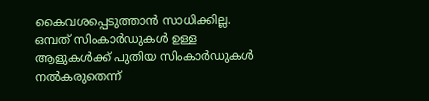കൈവശപ്പെടുത്താന്‍ സാധിക്കില്ല. ഒമ്പത് സിംകാര്‍ഡുകള്‍ ഉള്ള ആളുകള്‍ക്ക് പുതിയ സിംകാര്‍ഡുകള്‍ നല്‍കരുതെന്ന്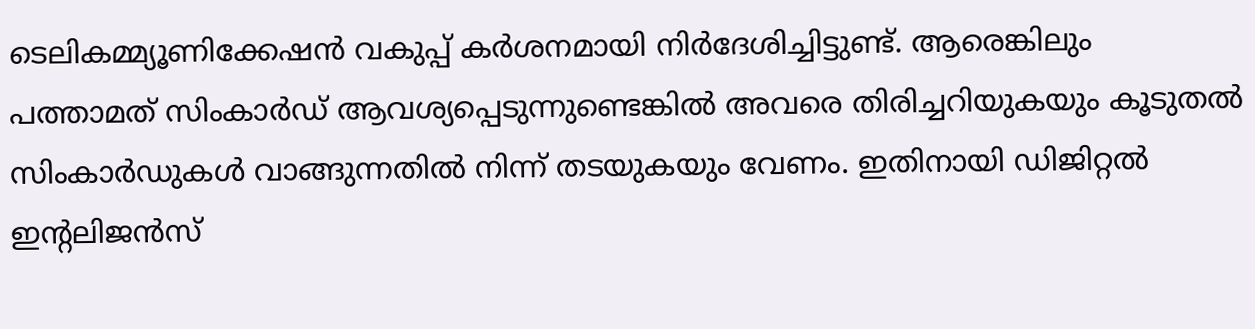ടെലികമ്മ്യൂണിക്കേഷന്‍ വകുപ്പ് കര്‍ശനമായി നിര്‍ദേശിച്ചിട്ടുണ്ട്. ആരെങ്കിലും പത്താമത് സിംകാര്‍ഡ് ആവശ്യപ്പെടുന്നുണ്ടെങ്കില്‍ അവരെ തിരിച്ചറിയുകയും കൂടുതല്‍ സിംകാര്‍ഡുകള്‍ വാങ്ങുന്നതില്‍ നിന്ന് തടയുകയും വേണം. ഇതിനായി ഡിജിറ്റല്‍ ഇന്റലിജന്‍സ്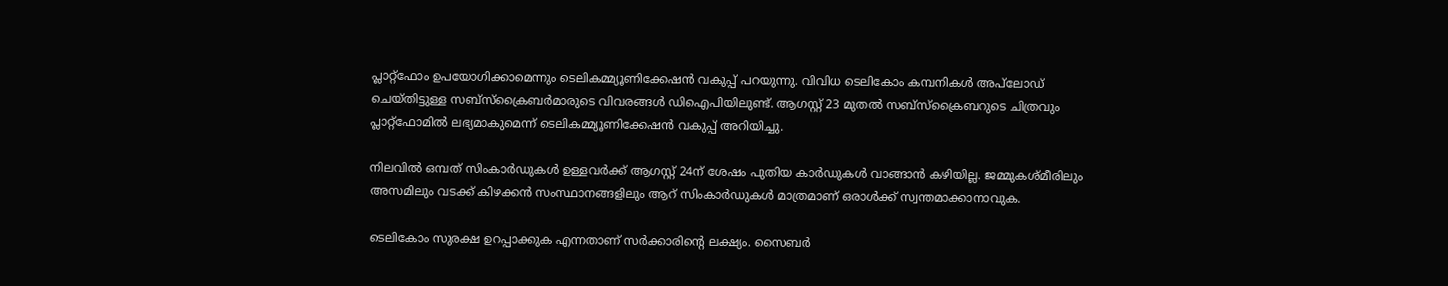പ്ലാറ്റ്‌ഫോം ഉപയോഗിക്കാമെന്നും ടെലികമ്മ്യൂണിക്കേഷന്‍ വകുപ്പ് പറയുന്നു. വിവിധ ടെലികോം കമ്പനികള്‍ അപ്‌ലോഡ് ചെയ്തിട്ടുള്ള സബ്‌സ്‌ക്രൈബര്‍മാരുടെ വിവരങ്ങള്‍ ഡിഐപിയിലുണ്ട്. ആഗസ്റ്റ് 23 മുതല്‍ സബ്‌സ്‌ക്രൈബറുടെ ചിത്രവും പ്ലാറ്റ്‌ഫോമില്‍ ലഭ്യമാകുമെന്ന് ടെലികമ്മ്യൂണിക്കേഷന്‍ വകുപ്പ് അറിയിച്ചു.

നിലവില്‍ ഒമ്പത് സിംകാര്‍ഡുകള്‍ ഉള്ളവര്‍ക്ക് ആഗസ്റ്റ് 24ന് ശേഷം പുതിയ കാര്‍ഡുകള്‍ വാങ്ങാന്‍ കഴിയില്ല. ജമ്മുകശ്മീരിലും അസമിലും വടക്ക് കിഴക്കന്‍ സംസ്ഥാനങ്ങളിലും ആറ് സിംകാര്‍ഡുകള്‍ മാത്രമാണ് ഒരാള്‍ക്ക് സ്വന്തമാക്കാനാവുക.

ടെലികോം സുരക്ഷ ഉറപ്പാക്കുക എന്നതാണ് സര്‍ക്കാരിന്റെ ലക്ഷ്യം. സൈബര്‍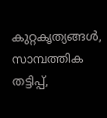കുറ്റകൃത്യങ്ങള്‍, സാമ്പത്തിക തട്ടിപ്പ്,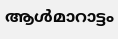ആള്‍മാറാട്ടം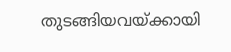തുടങ്ങിയവയ്ക്കായി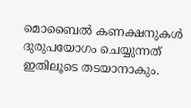മൊബൈല്‍ കണക്ഷനുകള്‍ ദുരുപയോഗം ചെയ്യുന്നത് ഇതിലൂടെ തടയാനാകും.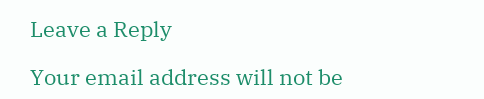Leave a Reply

Your email address will not be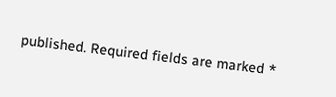published. Required fields are marked *